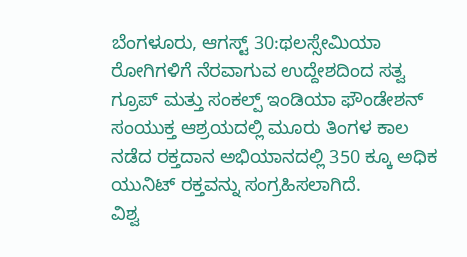ಬೆಂಗಳೂರು, ಆಗಸ್ಟ್ 30:ಥಲಸ್ಸೇಮಿಯಾ ರೋಗಿಗಳಿಗೆ ನೆರವಾಗುವ ಉದ್ದೇಶದಿಂದ ಸತ್ವ ಗ್ರೂಪ್ ಮತ್ತು ಸಂಕಲ್ಪ್ ಇಂಡಿಯಾ ಫೌಂಡೇಶನ್ ಸಂಯುಕ್ತ ಆಶ್ರಯದಲ್ಲಿ ಮೂರು ತಿಂಗಳ ಕಾಲ ನಡೆದ ರಕ್ತದಾನ ಅಭಿಯಾನದಲ್ಲಿ 350 ಕ್ಕೂ ಅಧಿಕ ಯುನಿಟ್ ರಕ್ತವನ್ನು ಸಂಗ್ರಹಿಸಲಾಗಿದೆ.
ವಿಶ್ವ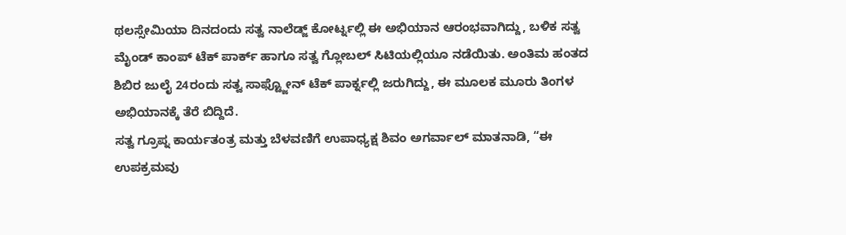ಥಲಸ್ಸೇಮಿಯಾ ದಿನದಂದು ಸತ್ವ ನಾಲೆಡ್ಜ್ ಕೋರ್ಟ್ನಲ್ಲಿ ಈ ಅಭಿಯಾನ ಆರಂಭವಾಗಿದ್ದು, ಬಳಿಕ ಸತ್ವ ಮೈಂಡ್ ಕಾಂಪ್ ಟೆಕ್ ಪಾರ್ಕ್ ಹಾಗೂ ಸತ್ವ ಗ್ಲೋಬಲ್ ಸಿಟಿಯಲ್ಲಿಯೂ ನಡೆಯಿತು. ಅಂತಿಮ ಹಂತದ ಶಿಬಿರ ಜುಲೈ 24ರಂದು ಸತ್ವ ಸಾಫ್ಟ್ಜೋನ್ ಟೆಕ್ ಪಾರ್ಕ್ನಲ್ಲಿ ಜರುಗಿದ್ದು, ಈ ಮೂಲಕ ಮೂರು ತಿಂಗಳ ಅಭಿಯಾನಕ್ಕೆ ತೆರೆ ಬಿದ್ದಿದೆ.
ಸತ್ವ ಗ್ರೂಪ್ನ ಕಾರ್ಯತಂತ್ರ ಮತ್ತು ಬೆಳವಣಿಗೆ ಉಪಾಧ್ಯಕ್ಷ ಶಿವಂ ಅಗರ್ವಾಲ್ ಮಾತನಾಡಿ, “ಈ ಉಪಕ್ರಮವು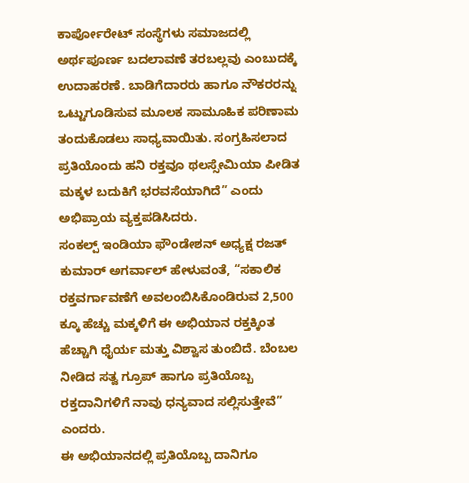ಕಾರ್ಪೋರೇಟ್ ಸಂಸ್ಥೆಗಳು ಸಮಾಜದಲ್ಲಿ ಅರ್ಥಪೂರ್ಣ ಬದಲಾವಣೆ ತರಬಲ್ಲವು ಎಂಬುದಕ್ಕೆ ಉದಾಹರಣೆ. ಬಾಡಿಗೆದಾರರು ಹಾಗೂ ನೌಕರರನ್ನು ಒಟ್ಟುಗೂಡಿಸುವ ಮೂಲಕ ಸಾಮೂಹಿಕ ಪರಿಣಾಮ ತಂದುಕೊಡಲು ಸಾಧ್ಯವಾಯಿತು. ಸಂಗ್ರಹಿಸಲಾದ ಪ್ರತಿಯೊಂದು ಹನಿ ರಕ್ತವೂ ಥಲಸ್ಸೇಮಿಯಾ ಪೀಡಿತ ಮಕ್ಕಳ ಬದುಕಿಗೆ ಭರವಸೆಯಾಗಿದೆ” ಎಂದು ಅಭಿಪ್ರಾಯ ವ್ಯಕ್ತಪಡಿಸಿದರು.
ಸಂಕಲ್ಪ್ ಇಂಡಿಯಾ ಫೌಂಡೇಶನ್ ಅಧ್ಯಕ್ಷ ರಜತ್ ಕುಮಾರ್ ಅಗರ್ವಾಲ್ ಹೇಳುವಂತೆ, “ಸಕಾಲಿಕ ರಕ್ತವರ್ಗಾವಣೆಗೆ ಅವಲಂಬಿಸಿಕೊಂಡಿರುವ 2,500 ಕ್ಕೂ ಹೆಚ್ಚು ಮಕ್ಕಳಿಗೆ ಈ ಅಭಿಯಾನ ರಕ್ತಕ್ಕಿಂತ ಹೆಚ್ಚಾಗಿ ಧೈರ್ಯ ಮತ್ತು ವಿಶ್ವಾಸ ತುಂಬಿದೆ. ಬೆಂಬಲ ನೀಡಿದ ಸತ್ವ ಗ್ರೂಪ್ ಹಾಗೂ ಪ್ರತಿಯೊಬ್ಬ ರಕ್ತದಾನಿಗಳಿಗೆ ನಾವು ಧನ್ಯವಾದ ಸಲ್ಲಿಸುತ್ತೇವೆ” ಎಂದರು.
ಈ ಅಭಿಯಾನದಲ್ಲಿ ಪ್ರತಿಯೊಬ್ಬ ದಾನಿಗೂ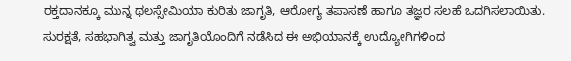ರಕ್ತದಾನಕ್ಕೂ ಮುನ್ನ ಥಲಸ್ಸೇಮಿಯಾ ಕುರಿತು ಜಾಗೃತಿ, ಆರೋಗ್ಯ ತಪಾಸಣೆ ಹಾಗೂ ತಜ್ಞರ ಸಲಹೆ ಒದಗಿಸಲಾಯಿತು. ಸುರಕ್ಷತೆ, ಸಹಭಾಗಿತ್ವ ಮತ್ತು ಜಾಗೃತಿಯೊಂದಿಗೆ ನಡೆಸಿದ ಈ ಅಭಿಯಾನಕ್ಕೆ ಉದ್ಯೋಗಿಗಳಿಂದ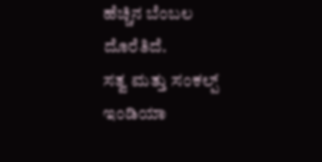ಹೆಚ್ಚಿನ ಬೆಂಬಲ ದೊರೆತಿದೆ.
ಸತ್ವ ಮತ್ತು ಸಂಕಲ್ಪ್ ಇಂಡಿಯಾ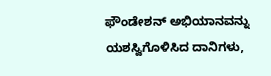ಫೌಂಡೇಶನ್ ಅಭಿಯಾನವನ್ನು ಯಶಸ್ವಿಗೊಳಿಸಿದ ದಾನಿಗಳು,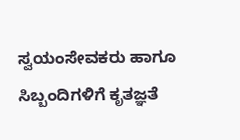ಸ್ವಯಂಸೇವಕರು ಹಾಗೂ ಸಿಬ್ಬಂದಿಗಳಿಗೆ ಕೃತಜ್ಞತೆ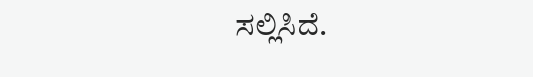ಸಲ್ಲಿಸಿದೆ.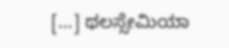[…] ಥಲಸ್ಸೇಮಿಯಾ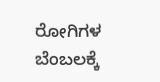ರೋಗಿಗಳ ಬೆಂಬಲಕ್ಕೆ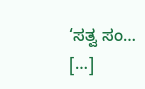‘ಸತ್ವ ಸಂ… […]